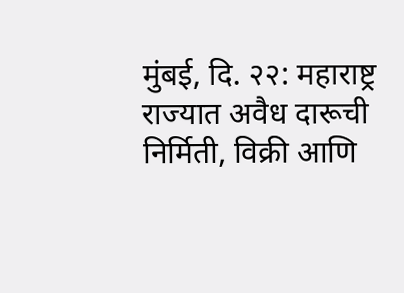मुंबई, दि. २२: महाराष्ट्र राज्यात अवैध दारूची निर्मिती, विक्री आणि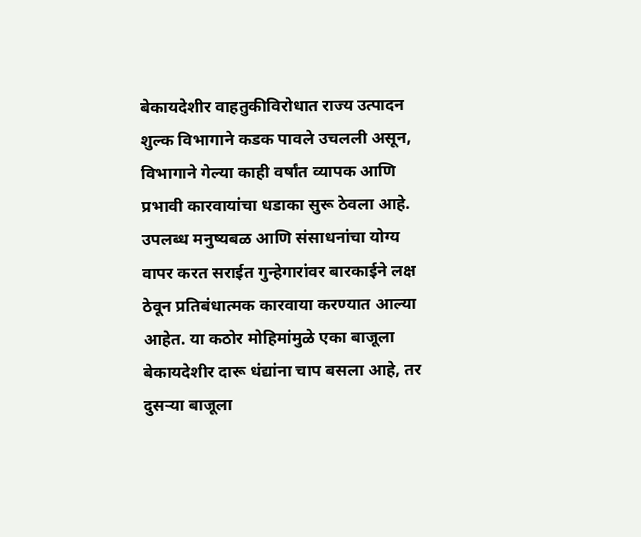बेकायदेशीर वाहतुकीविरोधात राज्य उत्पादन शुल्क विभागाने कडक पावले उचलली असून, विभागाने गेल्या काही वर्षांत व्यापक आणि प्रभावी कारवायांचा धडाका सुरू ठेवला आहे. उपलब्ध मनुष्यबळ आणि संसाधनांचा योग्य वापर करत सराईत गुन्हेगारांवर बारकाईने लक्ष ठेवून प्रतिबंधात्मक कारवाया करण्यात आल्या आहेत. या कठोर मोहिमांमुळे एका बाजूला बेकायदेशीर दारू धंद्यांना चाप बसला आहे, तर दुसऱ्या बाजूला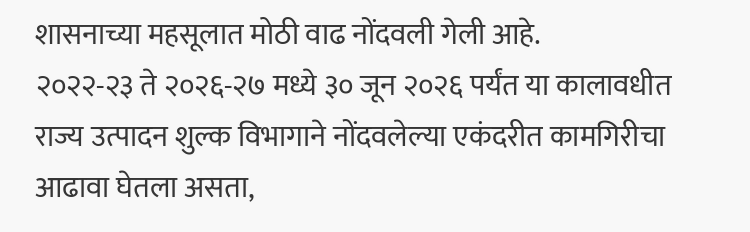शासनाच्या महसूलात मोठी वाढ नोंदवली गेली आहे.
२०२२-२३ ते २०२६-२७ मध्ये ३० जून २०२६ पर्यंत या कालावधीत राज्य उत्पादन शुल्क विभागाने नोंदवलेल्या एकंदरीत कामगिरीचा आढावा घेतला असता,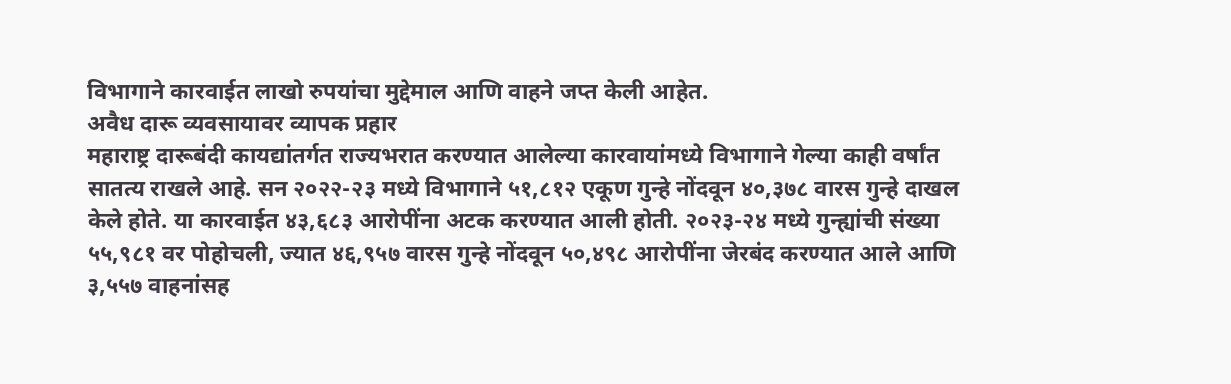विभागाने कारवाईत लाखो रुपयांचा मुद्देमाल आणि वाहने जप्त केली आहेत.
अवैध दारू व्यवसायावर व्यापक प्रहार
महाराष्ट्र दारूबंदी कायद्यांतर्गत राज्यभरात करण्यात आलेल्या कारवायांमध्ये विभागाने गेल्या काही वर्षांत सातत्य राखले आहे. सन २०२२-२३ मध्ये विभागाने ५१,८१२ एकूण गुन्हे नोंदवून ४०,३७८ वारस गुन्हे दाखल केले होते. या कारवाईत ४३,६८३ आरोपींना अटक करण्यात आली होती. २०२३-२४ मध्ये गुन्ह्यांची संख्या ५५,९८१ वर पोहोचली, ज्यात ४६,९५७ वारस गुन्हे नोंदवून ५०,४९८ आरोपींना जेरबंद करण्यात आले आणि ३,५५७ वाहनांसह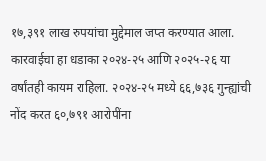१७,३९१ लाख रुपयांचा मुद्देमाल जप्त करण्यात आला.
कारवाईचा हा धडाका २०२४-२५ आणि २०२५-२६ या वर्षांतही कायम राहिला. २०२४-२५ मध्ये ६६,७३६ गुन्ह्यांची नोंद करत ६०,७९१ आरोपींना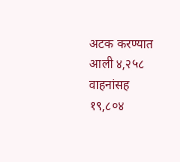अटक करण्यात आली ४,२५८ वाहनांसह १९,८०४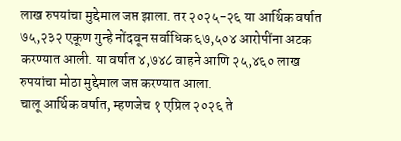लाख रुपयांचा मुद्देमाल जप्त झाला. तर २०२५-२६ या आर्थिक वर्षात ७५,२३२ एकूण गुन्हे नोंदवून सर्वाधिक ६७,५०४ आरोपींना अटक करण्यात आली. या वर्षात ४,७४८ वाहने आणि २५,४६० लाख रुपयांचा मोठा मुद्देमाल जप्त करण्यात आला.
चालू आर्थिक वर्षात, म्हणजेच १ एप्रिल २०२६ ते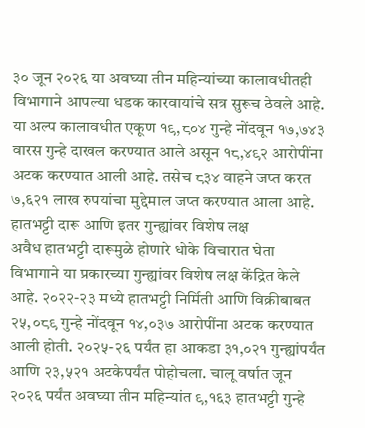३० जून २०२६ या अवघ्या तीन महिन्यांच्या कालावधीतही विभागाने आपल्या धडक कारवायांचे सत्र सुरूच ठेवले आहे. या अल्प कालावधीत एकूण १९,८०४ गुन्हे नोंदवून १७,७४३ वारस गुन्हे दाखल करण्यात आले असून १८,४९२ आरोपींना अटक करण्यात आली आहे. तसेच ८३४ वाहने जप्त करत ७,६२१ लाख रुपयांचा मुद्देमाल जप्त करण्यात आला आहे.
हातभट्टी दारू आणि इतर गुन्ह्यांवर विशेष लक्ष
अवैध हातभट्टी दारूमुळे होणारे धोके विचारात घेता विभागाने या प्रकारच्या गुन्ह्यांवर विशेष लक्ष केंद्रित केले आहे. २०२२-२३ मध्ये हातभट्टी निर्मिती आणि विक्रीबाबत २५,०८९ गुन्हे नोंदवून १४,०३७ आरोपींना अटक करण्यात आली होती. २०२५-२६ पर्यंत हा आकडा ३१,०२१ गुन्ह्यांपर्यंत आणि २३,५२१ अटकेपर्यंत पोहोचला. चालू वर्षात जून २०२६ पर्यंत अवघ्या तीन महिन्यांत ९,१६३ हातभट्टी गुन्हे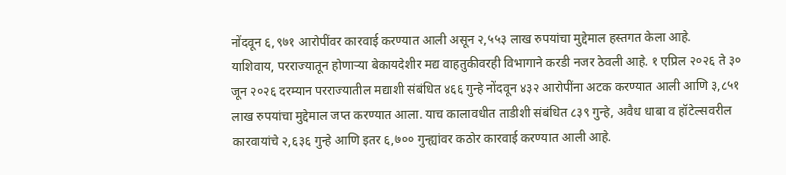नोंदवून ६,९७१ आरोपींवर कारवाई करण्यात आली असून २,५५३ लाख रुपयांचा मुद्देमाल हस्तगत केला आहे.
याशिवाय, परराज्यातून होणाऱ्या बेकायदेशीर मद्य वाहतुकीवरही विभागाने करडी नजर ठेवली आहे. १ एप्रिल २०२६ ते ३० जून २०२६ दरम्यान परराज्यातील मद्याशी संबंधित ४६६ गुन्हे नोंदवून ४३२ आरोपींना अटक करण्यात आली आणि ३,८५१ लाख रुपयांचा मुद्देमाल जप्त करण्यात आला. याच कालावधीत ताडीशी संबंधित ८३९ गुन्हे, अवैध धाबा व हॉटेल्सवरील कारवायांचे २,६३६ गुन्हे आणि इतर ६,७०० गुन्ह्यांवर कठोर कारवाई करण्यात आली आहे.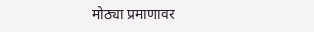मोठ्या प्रमाणावर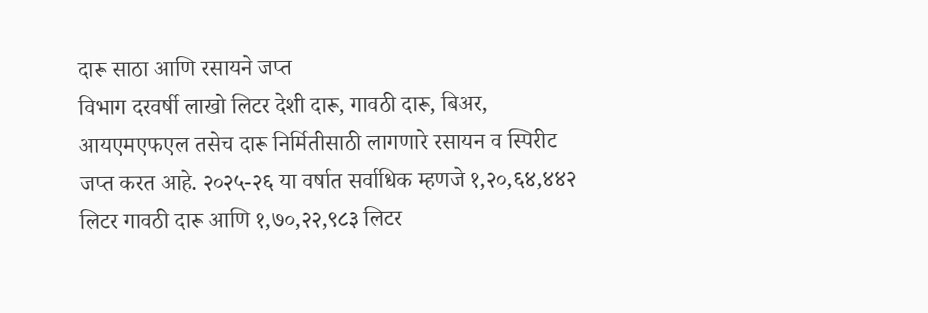दारू साठा आणि रसायने जप्त
विभाग दरवर्षी लाखो लिटर देशी दारू, गावठी दारू, बिअर, आयएमएफएल तसेच दारू निर्मितीसाठी लागणारे रसायन व स्पिरीट जप्त करत आहे. २०२५-२६ या वर्षात सर्वाधिक म्हणजे १,२०,६४,४४२ लिटर गावठी दारू आणि १,७०,२२,९८३ लिटर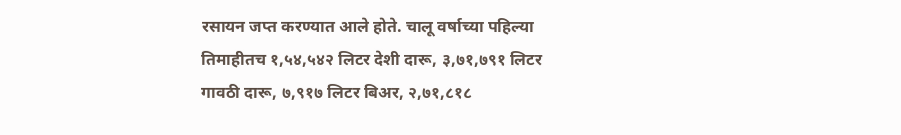रसायन जप्त करण्यात आले होते. चालू वर्षाच्या पहिल्या तिमाहीतच १,५४,५४२ लिटर देशी दारू, ३,७१,७९१ लिटर गावठी दारू, ७,९१७ लिटर बिअर, २,७१,८१८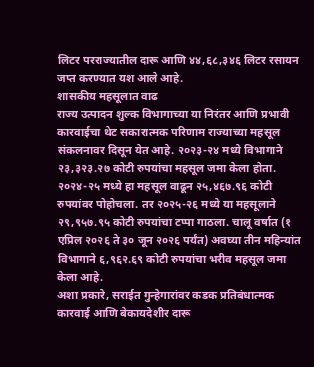लिटर परराज्यातील दारू आणि ४४,६८,३४६ लिटर रसायन जप्त करण्यात यश आले आहे.
शासकीय महसूलात वाढ
राज्य उत्पादन शुल्क विभागाच्या या निरंतर आणि प्रभावी कारवाईचा थेट सकारात्मक परिणाम राज्याच्या महसूल संकलनावर दिसून येत आहे. २०२३-२४ मध्ये विभागाने २३,३२३.२७ कोटी रुपयांचा महसूल जमा केला होता. २०२४-२५ मध्ये हा महसूल वाढून २५,४६७.९६ कोटी रुपयांवर पोहोचला. तर २०२५-२६ मध्ये या महसूलाने २९,९५७.९५ कोटी रुपयांचा टप्पा गाठला. चालू वर्षात (१ एप्रिल २०२६ ते ३० जून २०२६ पर्यंत) अवघ्या तीन महिन्यांत विभागाने ६,९६२.६९ कोटी रुपयांचा भरीव महसूल जमा केला आहे.
अशा प्रकारे, सराईत गुन्हेगारांवर कडक प्रतिबंधात्मक कारवाई आणि बेकायदेशीर दारू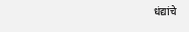धंद्यांचे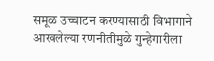समूळ उच्चाटन करण्यासाठी विभागाने आखलेल्या रणनीतीमुळे गुन्हेगारीला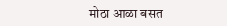मोठा आळा बसत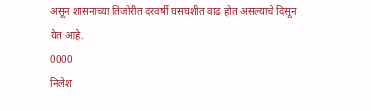असून शासनाच्या तिजोरीत दरवर्षी घसघशीत वाढ होत असल्याचे दिसून येत आहे.
0000
निलेश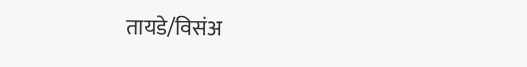तायडे/विसंअ